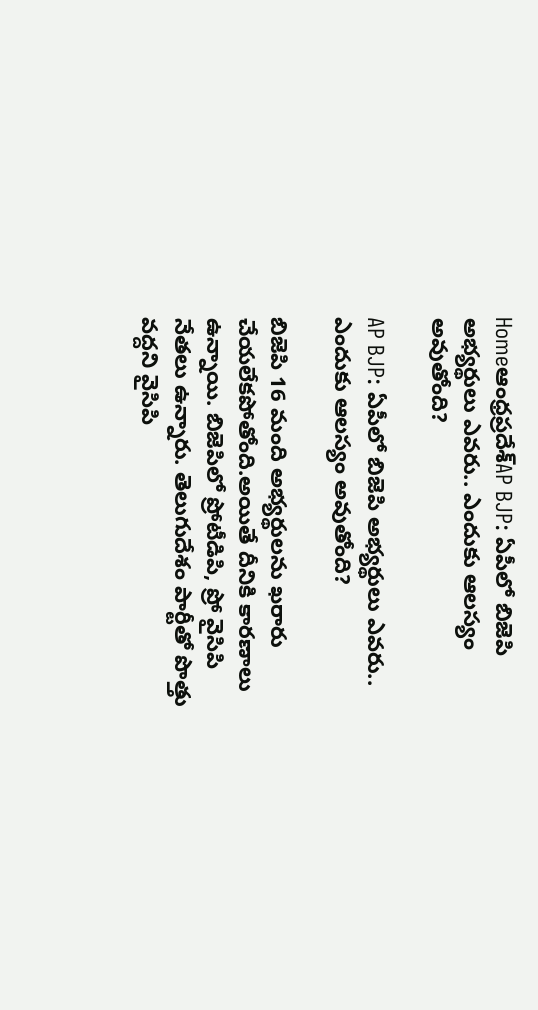Homeఆంధ్రప్రదేశ్‌AP BJP: ఏపీలో బిజెపి అభ్యర్థులు ఎవరు.. ఎందుకు ఆలస్యం అవుతోంది?

AP BJP: ఏపీలో బిజెపి అభ్యర్థులు ఎవరు.. ఎందుకు ఆలస్యం అవుతోంది?

బిజెపి 16 మంది అభ్యర్థులను ఖరారు చేయలేకపోతోంది.అయితే దీనికి కారణాలు ఉన్నాయి. బిజెపిలో ప్రోటీడిపి, ప్రో వైసిపి నేతలు ఉన్నారు. తెలుగుదేశం పార్టీతో పొత్తు వద్దని వైసిపి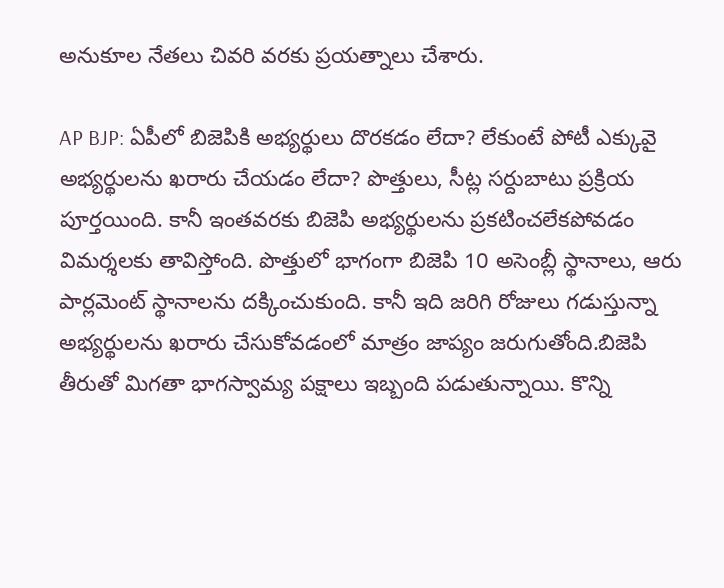అనుకూల నేతలు చివరి వరకు ప్రయత్నాలు చేశారు.

AP BJP: ఏపీలో బిజెపికి అభ్యర్థులు దొరకడం లేదా? లేకుంటే పోటీ ఎక్కువై అభ్యర్థులను ఖరారు చేయడం లేదా? పొత్తులు, సీట్ల సర్దుబాటు ప్రక్రియ పూర్తయింది. కానీ ఇంతవరకు బిజెపి అభ్యర్థులను ప్రకటించలేకపోవడం విమర్శలకు తావిస్తోంది. పొత్తులో భాగంగా బిజెపి 10 అసెంబ్లీ స్థానాలు, ఆరు పార్లమెంట్ స్థానాలను దక్కించుకుంది. కానీ ఇది జరిగి రోజులు గడుస్తున్నా అభ్యర్థులను ఖరారు చేసుకోవడంలో మాత్రం జాప్యం జరుగుతోంది.బిజెపి తీరుతో మిగతా భాగస్వామ్య పక్షాలు ఇబ్బంది పడుతున్నాయి. కొన్ని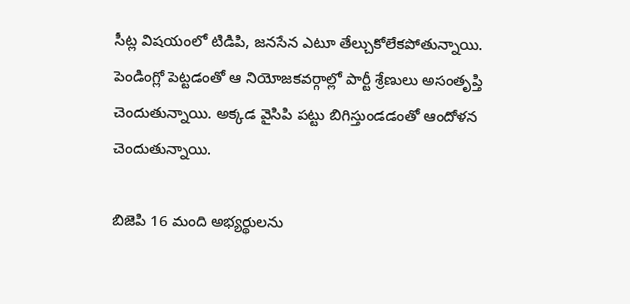సీట్ల విషయంలో టిడిపి, జనసేన ఎటూ తేల్చుకోలేకపోతున్నాయి. పెండింగ్లో పెట్టడంతో ఆ నియోజకవర్గాల్లో పార్టీ శ్రేణులు అసంతృప్తి చెందుతున్నాయి. అక్కడ వైసిపి పట్టు బిగిస్తుండడంతో ఆందోళన చెందుతున్నాయి.

బిజెపి 16 మంది అభ్యర్థులను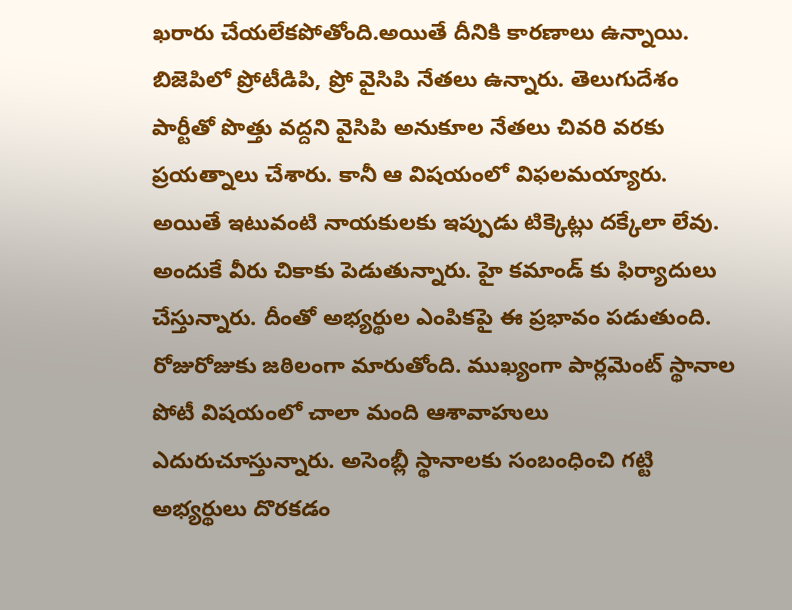ఖరారు చేయలేకపోతోంది.అయితే దీనికి కారణాలు ఉన్నాయి. బిజెపిలో ప్రోటీడిపి, ప్రో వైసిపి నేతలు ఉన్నారు. తెలుగుదేశం పార్టీతో పొత్తు వద్దని వైసిపి అనుకూల నేతలు చివరి వరకు ప్రయత్నాలు చేశారు. కానీ ఆ విషయంలో విఫలమయ్యారు. అయితే ఇటువంటి నాయకులకు ఇప్పుడు టిక్కెట్లు దక్కేలా లేవు. అందుకే వీరు చికాకు పెడుతున్నారు. హై కమాండ్ కు ఫిర్యాదులు చేస్తున్నారు. దీంతో అభ్యర్థుల ఎంపికపై ఈ ప్రభావం పడుతుంది. రోజురోజుకు జఠిలంగా మారుతోంది. ముఖ్యంగా పార్లమెంట్ స్థానాల పోటీ విషయంలో చాలా మంది ఆశావాహులు ఎదురుచూస్తున్నారు. అసెంబ్లీ స్థానాలకు సంబంధించి గట్టి అభ్యర్థులు దొరకడం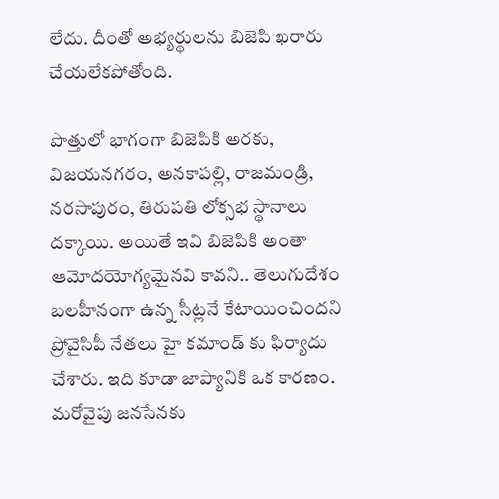లేదు. దీంతో అభ్యర్థులను బిజెపి ఖరారు చేయలేకపోతోంది.

పొత్తులో భాగంగా బిజెపికి అరకు, విజయనగరం, అనకాపల్లి, రాజమండ్రి, నరసాపురం, తిరుపతి లోక్సభ స్థానాలు దక్కాయి. అయితే ఇవి బిజెపికి అంతా ఆమోదయోగ్యమైనవి కావని.. తెలుగుదేశం బలహీనంగా ఉన్న సీట్లనే కేటాయించిందని ప్రోవైసిపీ నేతలు హై కమాండ్ కు ఫిర్యాదు చేశారు. ఇది కూడా జాప్యానికి ఒక కారణం. మరోవైపు జనసేనకు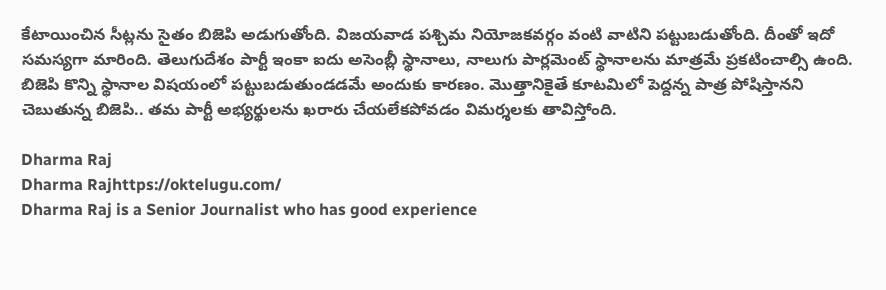కేటాయించిన సీట్లను సైతం బిజెపి అడుగుతోంది. విజయవాడ పశ్చిమ నియోజకవర్గం వంటి వాటిని పట్టుబడుతోంది. దీంతో ఇదో సమస్యగా మారింది. తెలుగుదేశం పార్టీ ఇంకా ఐదు అసెంబ్లీ స్థానాలు, నాలుగు పార్లమెంట్ స్థానాలను మాత్రమే ప్రకటించాల్సి ఉంది. బిజెపి కొన్ని స్థానాల విషయంలో పట్టుబడుతుండడమే అందుకు కారణం. మొత్తానికైతే కూటమిలో పెద్దన్న పాత్ర పోషిస్తానని చెబుతున్న బిజెపి.. తమ పార్టీ అభ్యర్థులను ఖరారు చేయలేకపోవడం విమర్శలకు తావిస్తోంది.

Dharma Raj
Dharma Rajhttps://oktelugu.com/
Dharma Raj is a Senior Journalist who has good experience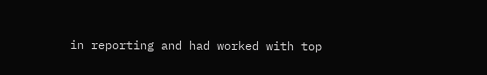in reporting and had worked with top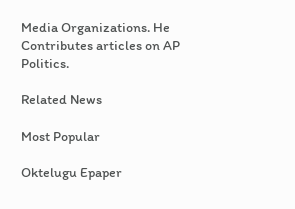Media Organizations. He Contributes articles on AP Politics.

Related News

Most Popular

Oktelugu Epaper